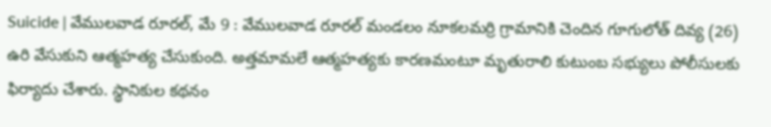Suicide | వేములవాడ రూరల్, మే 9 : వేములవాడ రూరల్ మండలం నూకలమర్రి గ్రామానికి చెందిన గూగులోత్ దివ్య (26) ఉరి వేసుకుని ఆత్మహత్య చేసుకుంది. అత్తమామలే ఆత్మహత్యకు కారణమంటూ మృతురాలి కుటుంబ సభ్యులు పోలీసులకు ఫిర్యాదు చేశారు. స్థానికుల కథనం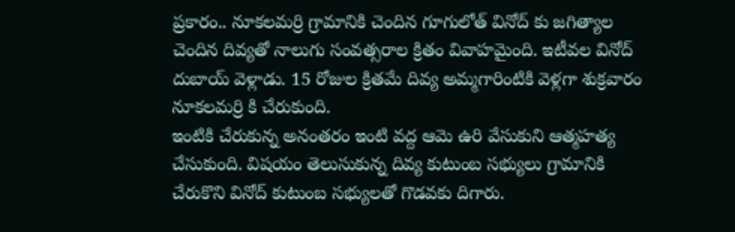ప్రకారం.. నూకలమర్రి గ్రామానికి చెందిన గూగులోత్ వినోద్ కు జగిత్యాల చెందిన దివ్యతో నాలుగు సంవత్సరాల క్రితం వివాహమైంది. ఇటీవల వినోద్ దుబాయ్ వెళ్లాడు. 15 రోజుల క్రితమే దివ్య అమ్మగారింటికి వెళ్లగా శుక్రవారం నూకలమర్రి కి చేరుకుంది.
ఇంటికి చేరుకున్న అనంతరం ఇంటి వద్ద ఆమె ఉరి వేసుకుని ఆత్మహత్య చేసుకుంది. విషయం తెలుసుకున్న దివ్య కుటుంబ సభ్యులు గ్రామానికి చేరుకొని వినోద్ కుటుంబ సభ్యులతో గొడవకు దిగారు.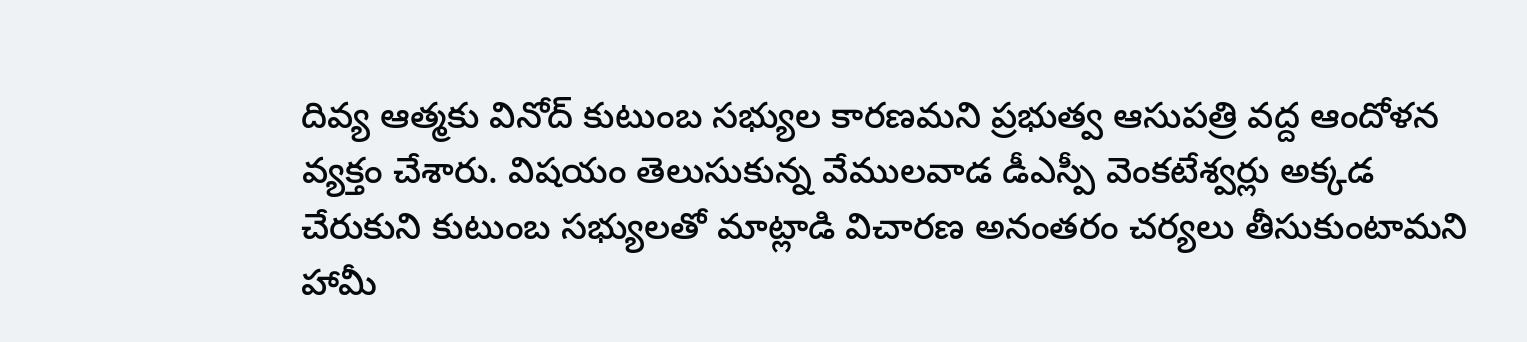దివ్య ఆత్మకు వినోద్ కుటుంబ సభ్యుల కారణమని ప్రభుత్వ ఆసుపత్రి వద్ద ఆందోళన వ్యక్తం చేశారు. విషయం తెలుసుకున్న వేములవాడ డీఎస్పీ వెంకటేశ్వర్లు అక్కడ చేరుకుని కుటుంబ సభ్యులతో మాట్లాడి విచారణ అనంతరం చర్యలు తీసుకుంటామని హామీ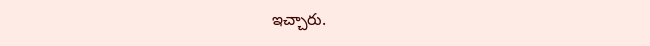ఇచ్చారు.